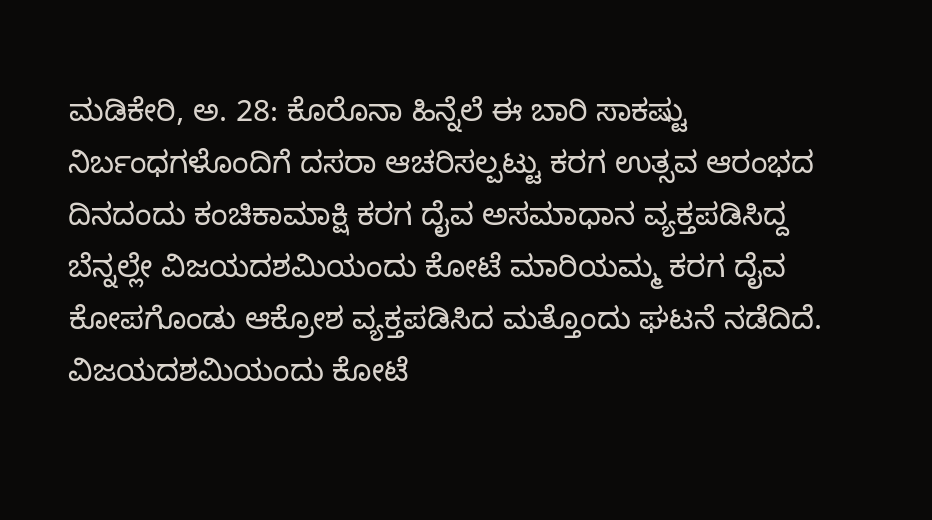ಮಡಿಕೇರಿ, ಅ. 28: ಕೊರೊನಾ ಹಿನ್ನೆಲೆ ಈ ಬಾರಿ ಸಾಕಷ್ಟು ನಿರ್ಬಂಧಗಳೊಂದಿಗೆ ದಸರಾ ಆಚರಿಸಲ್ಪಟ್ಟು ಕರಗ ಉತ್ಸವ ಆರಂಭದ ದಿನದಂದು ಕಂಚಿಕಾಮಾಕ್ಷಿ ಕರಗ ದೈವ ಅಸಮಾಧಾನ ವ್ಯಕ್ತಪಡಿಸಿದ್ದ ಬೆನ್ನಲ್ಲೇ ವಿಜಯದಶಮಿಯಂದು ಕೋಟೆ ಮಾರಿಯಮ್ಮ ಕರಗ ದೈವ ಕೋಪಗೊಂಡು ಆಕ್ರೋಶ ವ್ಯಕ್ತಪಡಿಸಿದ ಮತ್ತೊಂದು ಘಟನೆ ನಡೆದಿದೆ.
ವಿಜಯದಶಮಿಯಂದು ಕೋಟೆ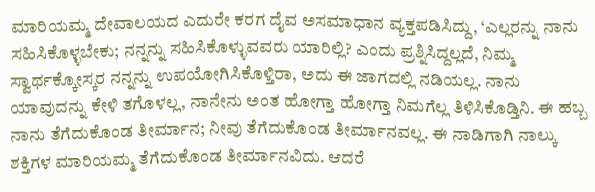ಮಾರಿಯಮ್ಮ ದೇವಾಲಯದ ಎದುರೇ ಕರಗ ದೈವ ಅಸಮಾಧಾನ ವ್ಯಕ್ತಪಡಿಸಿದ್ದು, ‘ಎಲ್ಲರನ್ನು ನಾನು ಸಹಿಸಿಕೊಳ್ಳಬೇಕು; ನನ್ನನ್ನು ಸಹಿಸಿಕೊಳ್ಳುವವರು ಯಾರಿಲ್ಲಿ? ಎಂದು ಪ್ರಶ್ನಿಸಿದ್ದಲ್ಲದೆ, ನಿಮ್ಮ ಸ್ವಾರ್ಥಕ್ಕೋಸ್ಕರ ನನ್ನನ್ನು ಉಪಯೋಗಿಸಿಕೊಳ್ತಿರಾ, ಅದು ಈ ಜಾಗದಲ್ಲಿ ನಡಿಯಲ್ಲ. ನಾನು ಯಾವುದನ್ನು ಕೇಳಿ ತಗೊಳಲ್ಲ, ನಾನೇನು ಅಂತ ಹೋಗ್ತಾ ಹೋಗ್ತಾ ನಿಮಗೆಲ್ಲ ತಿಳಿಸಿಕೊಡ್ತಿನಿ. ಈ ಹಬ್ಬ ನಾನು ತೆಗೆದುಕೊಂಡ ತೀರ್ಮಾನ; ನೀವು ತೆಗೆದುಕೊಂಡ ತೀರ್ಮಾನವಲ್ಲ. ಈ ನಾಡಿಗಾಗಿ ನಾಲ್ಕು ಶಕ್ತಿಗಳ ಮಾರಿಯಮ್ಮ ತೆಗೆದುಕೊಂಡ ತೀರ್ಮಾನವಿದು. ಆದರೆ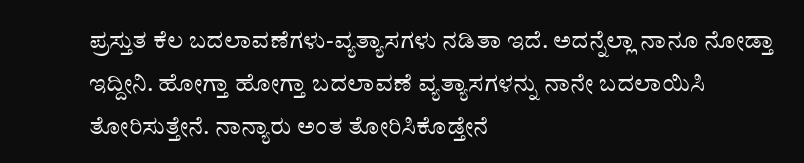ಪ್ರಸ್ತುತ ಕೆಲ ಬದಲಾವಣೆಗಳು-ವ್ಯತ್ಯಾಸಗಳು ನಡಿತಾ ಇದೆ. ಅದನ್ನೆಲ್ಲಾ ನಾನೂ ನೋಡ್ತಾ ಇದ್ದೀನಿ. ಹೋಗ್ತಾ ಹೋಗ್ತಾ ಬದಲಾವಣೆ ವ್ಯತ್ಯಾಸಗಳನ್ನು ನಾನೇ ಬದಲಾಯಿಸಿ ತೋರಿಸುತ್ತೇನೆ. ನಾನ್ಯಾರು ಅಂತ ತೋರಿಸಿಕೊಡ್ತೇನೆ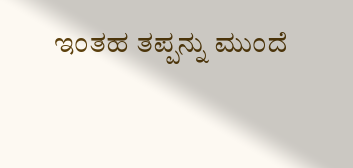ಇಂತಹ ತಪ್ಪನ್ನು ಮುಂದೆ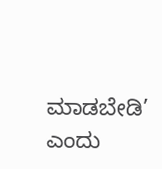ಮಾಡಬೇಡಿ’ ಎಂದು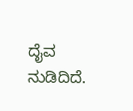ದೈವ ನುಡಿದಿದೆ.